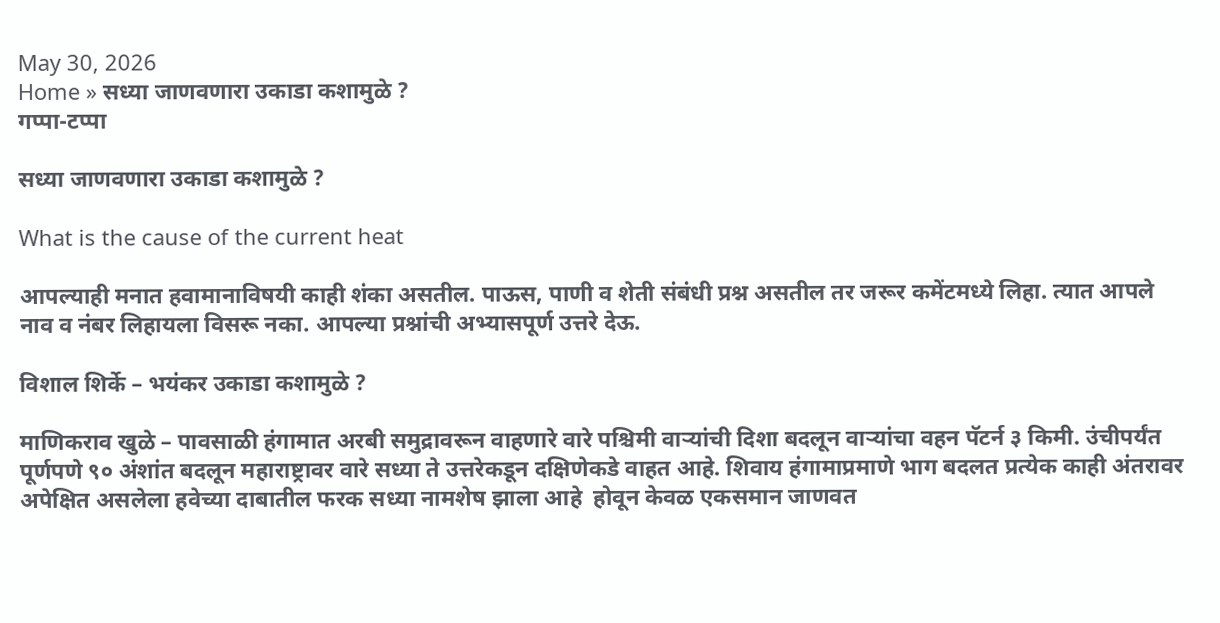May 30, 2026
Home » सध्या जाणवणारा उकाडा कशामुळे ?
गप्पा-टप्पा

सध्या जाणवणारा उकाडा कशामुळे ?

What is the cause of the current heat

आपल्याही मनात हवामानाविषयी काही शंका असतील. पाऊस, पाणी व शेती संबंधी प्रश्न असतील तर जरूर कमेंटमध्ये लिहा. त्यात आपले नाव व नंबर लिहायला विसरू नका. आपल्या प्रश्नांची अभ्यासपूर्ण उत्तरे देऊ.

विशाल शिर्के – भयंकर उकाडा कशामुळे ?

माणिकराव खुळे – पावसाळी हंगामात अरबी समुद्रावरून वाहणारे वारे पश्चिमी वाऱ्यांची दिशा बदलून वाऱ्यांचा वहन पॅटर्न ३ किमी. उंचीपर्यंत पूर्णपणे ९० अंशांत बदलून महाराष्ट्रावर वारे सध्या ते उत्तरेकडून दक्षिणेकडे वाहत आहे. शिवाय हंगामाप्रमाणे भाग बदलत प्रत्येक काही अंतरावर अपेक्षित असलेला हवेच्या दाबातील फरक सध्या नामशेष झाला आहे  होवून केवळ एकसमान जाणवत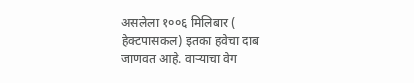असलेला १००६ मिलिबार ( हेक्टपासकल) इतका हवेचा दाब जाणवत आहे. वाऱ्याचा वेग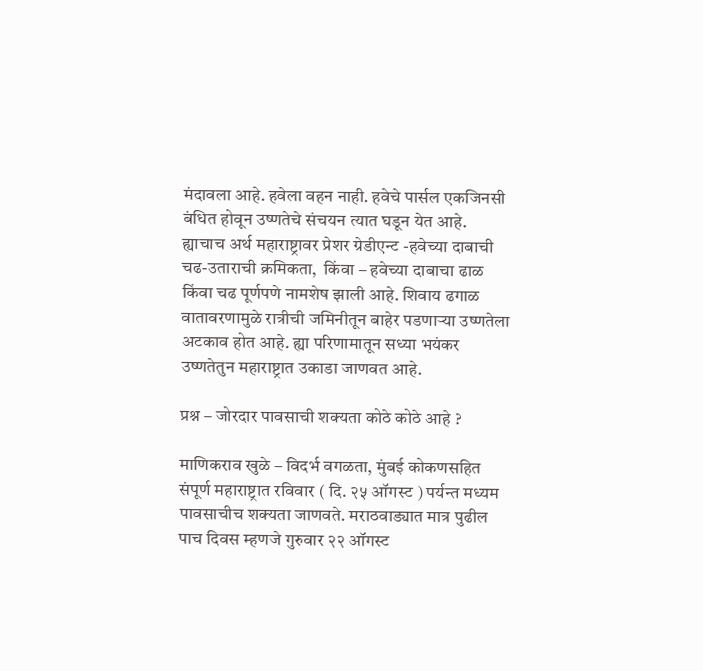मंदावला आहे. हवेला वहन नाही. हवेचे पार्सल एकजिनसी बंधित होवून उष्णतेचे संचयन त्यात घडून येत आहे. ह्याचाच अर्थ महाराष्ट्रावर प्रेशर ग्रेडीएन्ट -हवेच्या दाबाची चढ-उताराची क्रमिकता,  किंवा – हवेच्या दाबाचा ढाळ किंवा चढ पूर्णपणे नामशेष झाली आहे. शिवाय ढगाळ वातावरणामुळे रात्रीची जमिनीतून बाहेर पडणाऱ्या उष्णतेला अटकाव होत आहे. ह्या परिणामातून सध्या भयंकर उष्णतेतुन महाराष्ट्रात उकाडा जाणवत आहे.

प्रश्न – जोरदार पावसाची शक्यता कोठे कोठे आहे ?

माणिकराव खुळे – विदर्भ वगळता, मुंबई कोकणसहित संपूर्ण महाराष्ट्रात रविवार ( दि. २५ ऑगस्ट ) पर्यन्त मध्यम पावसाचीच शक्यता जाणवते. मराठवाड्यात मात्र पुढील पाच दिवस म्हणजे गुरुवार २२ ऑगस्ट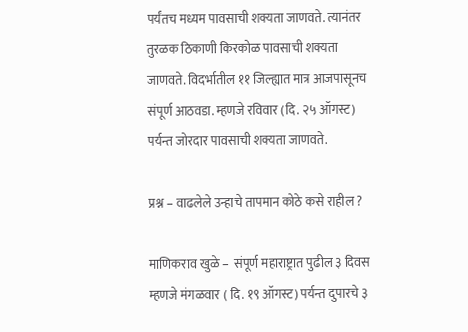पर्यंतच मध्यम पावसाची शक्यता जाणवते. त्यानंतर तुरळक ठिकाणी किरकोळ पावसाची शक्यता जाणवते. विदर्भातील ११ जिल्ह्यात मात्र आजपासूनच संपूर्ण आठवडा. म्हणजे रविवार (दि. २५ ऑगस्ट) पर्यन्त जोरदार पावसाची शक्यता जाणवते.

प्रश्न – वाढलेले उन्हाचे तापमान कोठे कसे राहील ?

माणिकराव खुळे –  संपूर्ण महाराष्ट्रात पुढील ३ दिवस म्हणजे मंगळवार ( दि. १९ ऑगस्ट) पर्यन्त दुपारचे ३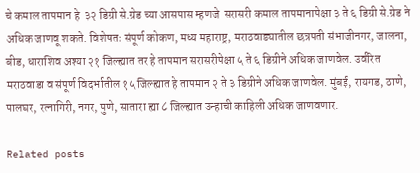चे कमाल तापमान हे  ३२ डिग्री से.ग्रेड च्या आसपास म्हणजे  सरासरी कमाल तापमानापेक्षा ३ ते ६ डिग्री से.ग्रेड ने अधिक जाणवू शकते. विशेषतः संपूर्ण कोकण, मध्य महाराष्ट्र, मराठवाड्यातील छत्रपती संभाजीनगर, जालना, बीड, धाराशिव अश्या २१ जिल्ह्यात तर हे तापमान सरासरीपेक्षा ५ ते ६ डिग्रीने अधिक जाणवेल. उर्वरित मराठवाडा व संपूर्ण विदर्भातील १५ जिल्ह्यात हे तापमान २ ते ३ डिग्रीने अधिक जाणवेल. मुंबई, रायगड, ठाणे, पालघर, रत्नागिरी, नगर, पुणे, सातारा ह्या ८ जिल्ह्यात उन्हाची काहिली अधिक जाणवणार.

Related posts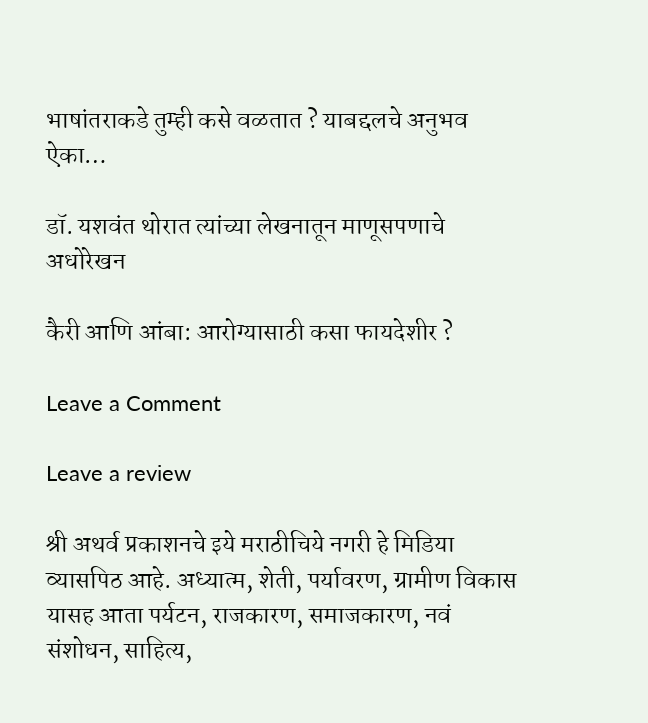भाषांतराकडे तुम्ही कसे वळतात ? याबद्दलचे अनुभव ऐका…

डॉ. यशवंत थोरात त्यांच्या लेखनातून माणूसपणाचे अधोरेखन

कैरी आणि आंबा: आरोग्यासाठी कसा फायदेशीर ?

Leave a Comment

Leave a review

श्री अथर्व प्रकाशनचे इये मराठीचिये नगरी हे मिडिया व्यासपिठ आहे. अध्यात्म, शेती, पर्यावरण, ग्रामीण विकास यासह आता पर्यटन, राजकारण, समाजकारण, नवं संशोधन, साहित्य,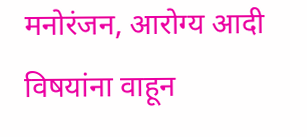मनोरंजन, आरोग्य आदी विषयांना वाहून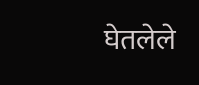घेतलेले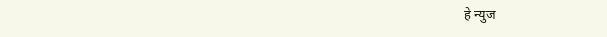हे न्युज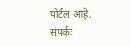पोर्टल आहे. संपर्कः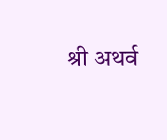श्री अथर्व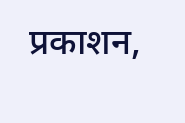प्रकाशन,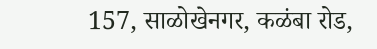157, साळोखेनगर, कळंबा रोड,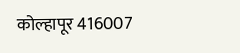कोल्हापूर 416007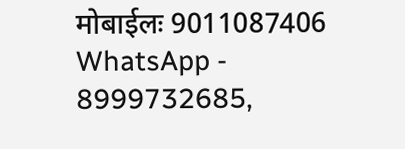मोबाईलः 9011087406 WhatsApp - 8999732685,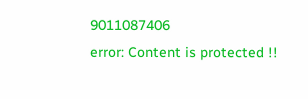9011087406
error: Content is protected !!